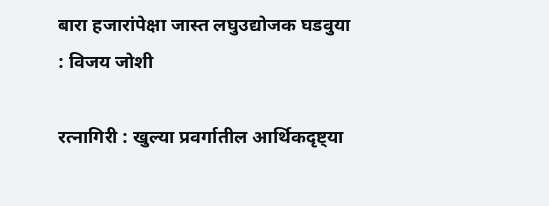बारा हजारांपेक्षा जास्त लघुउद्योजक घडवुया : विजय जोशी

रत्नागिरी : खुल्या प्रवर्गातील आर्थिकदृष्ट्या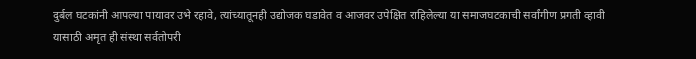दुर्बल घटकांनी आपल्या पायावर उभे रहावे, त्यांच्यातूनही उद्योजक घडावेत व आजवर उपेक्षित राहिलेल्या या समाजघटकाची सर्वांगीण प्रगती व्हावी यासाठी अमृत ही संस्था सर्वतोपरी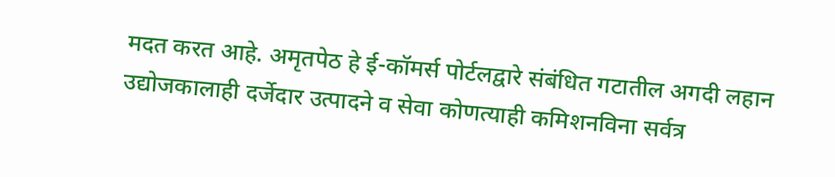मदत करत आहे. अमृतपेठ हे ई-कॉमर्स पोर्टलद्वारे संबंधित गटातील अगदी लहान उद्योजकालाही दर्जेदार उत्पादने व सेवा कोणत्याही कमिशनविना सर्वत्र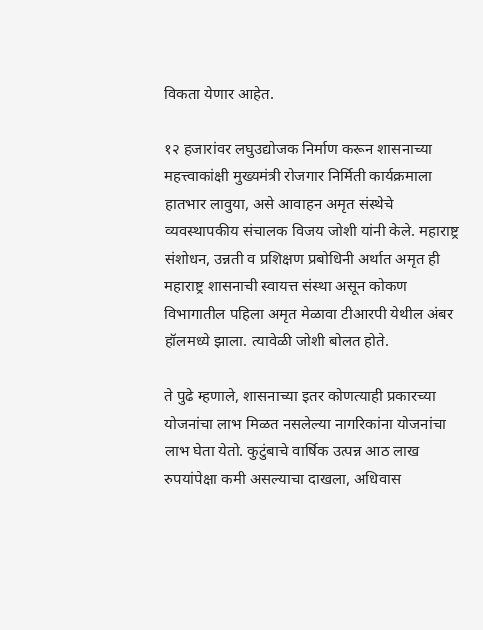विकता येणार आहेत.

१२ हजारांवर लघुउद्योजक निर्माण करून शासनाच्या महत्त्वाकांक्षी मुख्यमंत्री रोजगार निर्मिती कार्यक्रमाला हातभार लावुया, असे आवाहन अमृत संस्थेचे व्यवस्थापकीय संचालक विजय जोशी यांनी केले. महाराष्ट्र संशोधन, उन्नती व प्रशिक्षण प्रबोधिनी अर्थात अमृत ही महाराष्ट्र शासनाची स्वायत्त संस्था असून कोकण विभागातील पहिला अमृत मेळावा टीआरपी येथील अंबर हॉलमध्ये झाला. त्यावेळी जोशी बोलत होते.

ते पुढे म्हणाले, शासनाच्या इतर कोणत्याही प्रकारच्या योजनांचा लाभ मिळत नसलेल्या नागरिकांना योजनांचा लाभ घेता येतो. कुटुंबाचे वार्षिक उत्पन्न आठ लाख रुपयांपेक्षा कमी असल्याचा दाखला, अधिवास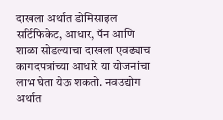दाखला अर्थात डोमिसाइल सर्टिफिकेट, आधार, पॅन आणि शाळा सोडल्याचा दाखला एवढ्याच कागदपत्रांच्या आधारे या योजनांचा लाभ घेता येऊ शकतो. नवउद्योग अर्थात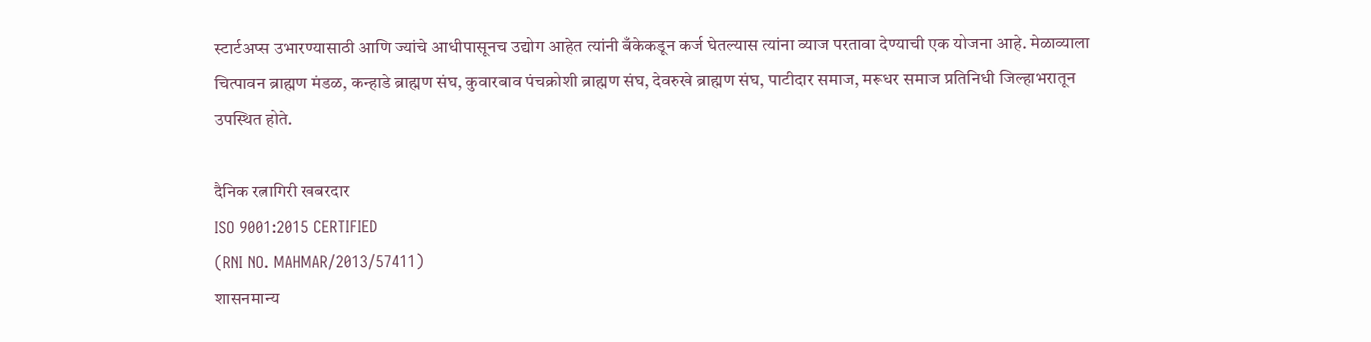स्टार्टअप्स उभारण्यासाठी आणि ज्यांचे आधीपासूनच उद्योग आहेत त्यांनी बँकेकडून कर्ज घेतल्यास त्यांना व्याज परतावा देण्याची एक योजना आहे. मेळाव्याला चित्पावन ब्राह्मण मंडळ, कन्हाडे ब्राह्मण संघ, कुवारबाव पंचक्रोशी ब्राह्मण संघ, देवरुखे ब्राह्मण संघ, पाटीदार समाज, मरूधर समाज प्रतिनिधी जिल्हाभरातून उपस्थित होते.

दैनिक रत्नागिरी खबरदार
ISO 9001:2015 CERTIFIED
(RNI NO. MAHMAR/2013/57411)
शासनमान्य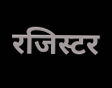रजिस्टर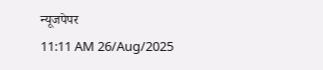न्यूजपेपर
11:11 AM 26/Aug/2025